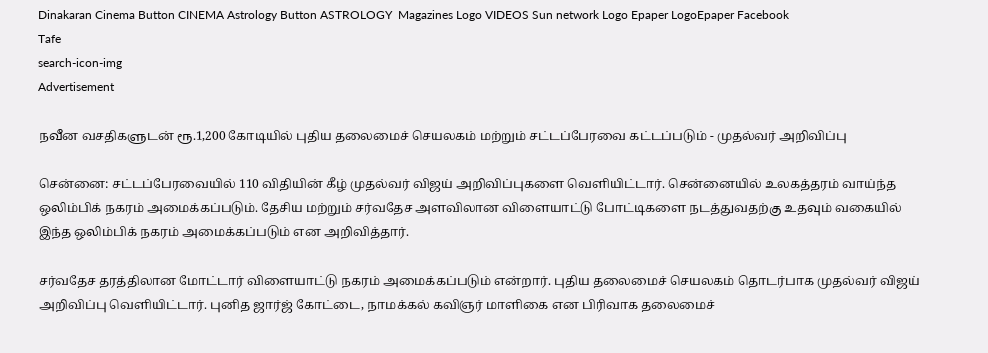Dinakaran Cinema Button CINEMA Astrology Button ASTROLOGY  Magazines Logo VIDEOS Sun network Logo Epaper LogoEpaper Facebook
Tafe
search-icon-img
Advertisement

நவீன வசதிகளுடன் ரூ.1,200 கோடியில் புதிய தலைமைச் செயலகம் மற்றும் சட்டப்பேரவை கட்டப்படும் - முதல்வர் அறிவிப்பு

சென்னை: சட்டப்பேரவையில் 110 விதியின் கீழ் முதல்வர் விஜய் அறிவிப்புகளை வெளியிட்டார். சென்னையில் உலகத்தரம் வாய்ந்த ஒலிம்பிக் நகரம் அமைக்கப்படும். தேசிய மற்றும் சர்வதேச அளவிலான விளையாட்டு போட்டிகளை நடத்துவதற்கு உதவும் வகையில் இந்த ஒலிம்பிக் நகரம் அமைக்கப்படும் என அறிவித்தார்.

சர்வதேச தரத்திலான மோட்டார் விளையாட்டு நகரம் அமைக்கப்படும் என்றார். புதிய தலைமைச் செயலகம் தொடர்பாக முதல்வர் விஜய் அறிவிப்பு வெளியிட்டார். புனித ஜார்ஜ் கோட்டை, நாமக்கல் கவிஞர் மாளிகை என பிரிவாக தலைமைச்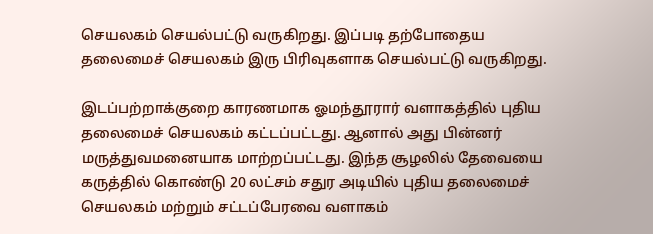செயலகம் செயல்பட்டு வருகிறது. இப்படி தற்போதைய தலைமைச் செயலகம் இரு பிரிவுகளாக செயல்பட்டு வருகிறது.

இடப்பற்றாக்குறை காரணமாக ஓமந்தூரார் வளாகத்தில் புதிய தலைமைச் செயலகம் கட்டப்பட்டது. ஆனால் அது பின்னர் மருத்துவமனையாக மாற்றப்பட்டது. இந்த சூழலில் தேவையை கருத்தில் கொண்டு 20 லட்சம் சதுர அடியில் புதிய தலைமைச் செயலகம் மற்றும் சட்டப்பேரவை வளாகம்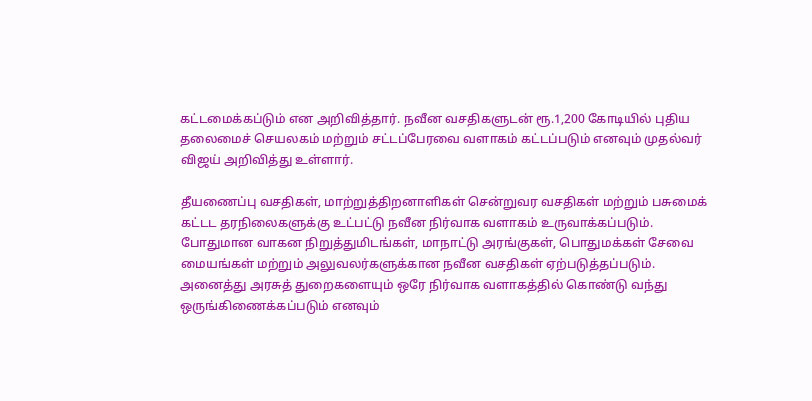கட்டமைக்கப்டும் என அறிவித்தார். நவீன வசதிகளுடன் ரூ.1,200 கோடியில் புதிய தலைமைச் செயலகம் மற்றும் சட்டப்பேரவை வளாகம் கட்டப்படும் எனவும் முதல்வர் விஜய் அறிவித்து உள்ளார்.

தீயணைப்பு வசதிகள், மாற்றுத்திறனாளிகள் சென்றுவர வசதிகள் மற்றும் பசுமைக் கட்டட தரநிலைகளுக்கு உட்பட்டு நவீன நிர்வாக வளாகம் உருவாக்கப்படும். போதுமான வாகன நிறுத்துமிடங்கள், மாநாட்டு அரங்குகள், பொதுமக்கள் சேவை மையங்கள் மற்றும் அலுவலர்களுக்கான நவீன வசதிகள் ஏற்படுத்தப்படும். அனைத்து அரசுத் துறைகளையும் ஒரே நிர்வாக வளாகத்தில் கொண்டு வந்து ஒருங்கிணைக்கப்படும் எனவும்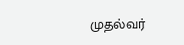முதல்வர்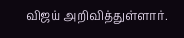விஜய் அறிவித்துள்ளார்.